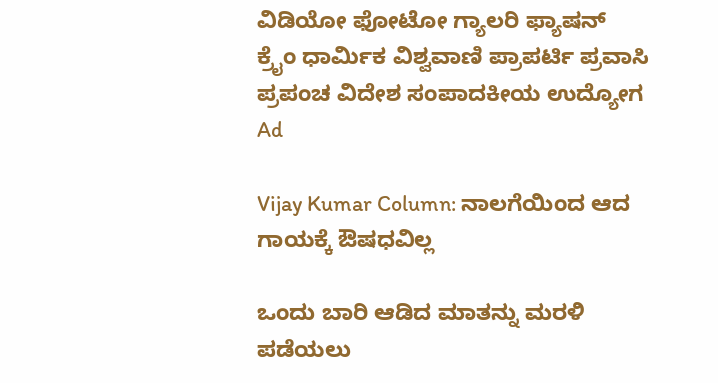ವಿಡಿಯೋ ಫೋಟೋ ಗ್ಯಾಲರಿ ಫ್ಯಾಷನ್ ಕ್ರೈಂ ಧಾರ್ಮಿಕ ವಿಶ್ವವಾಣಿ ಪ್ರಾಪರ್ಟಿ ಪ್ರವಾಸಿ ಪ್ರಪಂಚ ವಿದೇಶ ಸಂಪಾದಕೀಯ ಉದ್ಯೋಗ
Ad

Vijay Kumar Column: ನಾಲಗೆಯಿಂದ ಆದ ಗಾಯಕ್ಕೆ ಔಷಧವಿಲ್ಲ

ಒಂದು ಬಾರಿ ಆಡಿದ ಮಾತನ್ನು ಮರಳಿ ಪಡೆಯಲು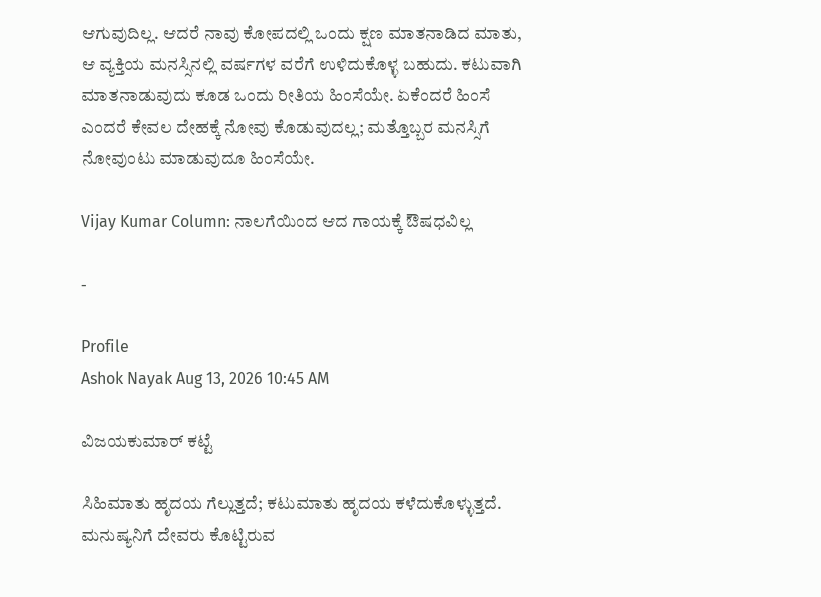ಆಗುವುದಿಲ್ಲ. ಆದರೆ ನಾವು ಕೋಪದಲ್ಲಿ ಒಂದು ಕ್ಷಣ ಮಾತನಾಡಿದ ಮಾತು, ಆ ವ್ಯಕ್ತಿಯ ಮನಸ್ಸಿನಲ್ಲಿ ವರ್ಷಗಳ ವರೆಗೆ ಉಳಿದುಕೊಳ್ಳ ಬಹುದು. ಕಟುವಾಗಿ ಮಾತನಾಡುವುದು ಕೂಡ ಒಂದು ರೀತಿಯ ಹಿಂಸೆಯೇ. ಏಕೆಂದರೆ ಹಿಂಸೆ ಎಂದರೆ ಕೇವಲ ದೇಹಕ್ಕೆ ನೋವು ಕೊಡುವುದಲ್ಲ; ಮತ್ತೊಬ್ಬರ ಮನಸ್ಸಿಗೆ ನೋವುಂಟು ಮಾಡುವುದೂ ಹಿಂಸೆಯೇ.

Vijay Kumar Column: ನಾಲಗೆಯಿಂದ ಆದ ಗಾಯಕ್ಕೆ ಔಷಧವಿಲ್ಲ

-

Profile
Ashok Nayak Aug 13, 2026 10:45 AM

ವಿಜಯಕುಮಾರ್ ಕಟ್ಟೆ

ಸಿಹಿಮಾತು ಹೃದಯ ಗೆಲ್ಲುತ್ತದೆ; ಕಟುಮಾತು ಹೃದಯ ಕಳೆದುಕೊಳ್ಳುತ್ತದೆ. ಮನುಷ್ಯನಿಗೆ ದೇವರು ಕೊಟ್ಟಿರುವ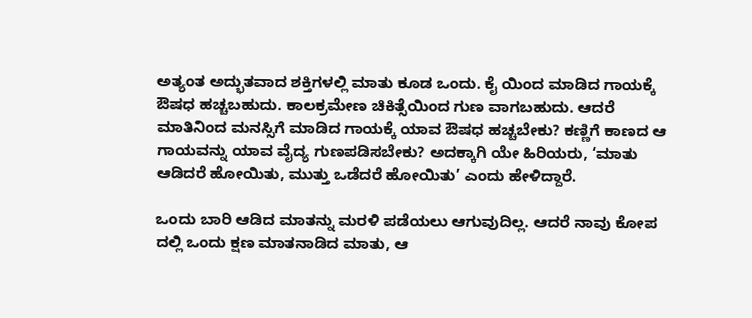ಅತ್ಯಂತ ಅದ್ಭುತವಾದ ಶಕ್ತಿಗಳಲ್ಲಿ ಮಾತು ಕೂಡ ಒಂದು. ಕೈ ಯಿಂದ ಮಾಡಿದ ಗಾಯಕ್ಕೆ ಔಷಧ ಹಚ್ಚಬಹುದು. ಕಾಲಕ್ರಮೇಣ ಚಿಕಿತ್ಸೆಯಿಂದ ಗುಣ ವಾಗಬಹುದು. ಆದರೆ ಮಾತಿನಿಂದ ಮನಸ್ಸಿಗೆ ಮಾಡಿದ ಗಾಯಕ್ಕೆ ಯಾವ ಔಷಧ ಹಚ್ಚಬೇಕು? ಕಣ್ಣಿಗೆ ಕಾಣದ ಆ ಗಾಯವನ್ನು ಯಾವ ವೈದ್ಯ ಗುಣಪಡಿಸಬೇಕು? ಅದಕ್ಕಾಗಿ ಯೇ ಹಿರಿಯರು, ‘ಮಾತು ಆಡಿದರೆ ಹೋಯಿತು, ಮುತ್ತು ಒಡೆದರೆ ಹೋಯಿತು’ ಎಂದು ಹೇಳಿದ್ದಾರೆ.

ಒಂದು ಬಾರಿ ಆಡಿದ ಮಾತನ್ನು ಮರಳಿ ಪಡೆಯಲು ಆಗುವುದಿಲ್ಲ. ಆದರೆ ನಾವು ಕೋಪ ದಲ್ಲಿ ಒಂದು ಕ್ಷಣ ಮಾತನಾಡಿದ ಮಾತು, ಆ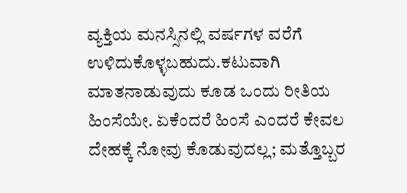ವ್ಯಕ್ತಿಯ ಮನಸ್ಸಿನಲ್ಲಿ ವರ್ಷಗಳ ವರೆಗೆ ಉಳಿದುಕೊಳ್ಳಬಹುದು.ಕಟುವಾಗಿ ಮಾತನಾಡುವುದು ಕೂಡ ಒಂದು ರೀತಿಯ ಹಿಂಸೆಯೇ. ಏಕೆಂದರೆ ಹಿಂಸೆ ಎಂದರೆ ಕೇವಲ ದೇಹಕ್ಕೆ ನೋವು ಕೊಡುವುದಲ್ಲ; ಮತ್ತೊಬ್ಬರ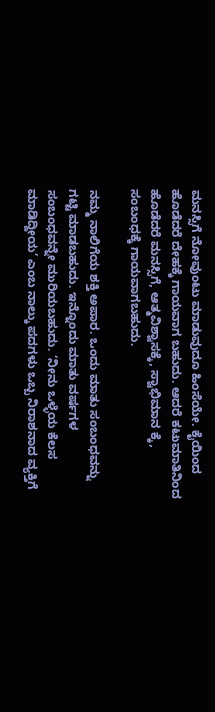ಮನಸ್ಸಿಗೆ ನೋವುಂಟು ಮಾಡುವುದೂ ಹಿಂಸೆಯೇ. ಕೈಯಿಂದ ಹೊಡೆದರೆ ದೇಹಕ್ಕೆ ಗಾಯವಾಗ ಬಹುದು. ಆದರೆ ಕಟುಮಾತಿನಿಂದ ಹೊಡೆದರೆ ಮನಸ್ಸಿಗೆ, ಆತ್ಮವಿಶ್ವಾಸಕ್ಕೆ, ಸ್ವಾಭಿಮಾನ ಕ್ಕೆ, ಸಂಬಂಧಕ್ಕೆ ಗಾಯವಾಗಬಹುದು.

ನಮ್ಮ ನಾಲಿಗೆಯ ಶಕ್ತಿ ಅಪಾರ. ಒಂದು ಮಾತು ಸಂಬಂಧವನ್ನು ಗಟ್ಟಿ ಮಾಡಬಹುದು. ಇನ್ನೊಂದು ಮಾತು ವರ್ಷಗಳ ಸಂಬಂಧವನ್ನೇ ಮುರಿಯಬಹುದು. ‘ನೀನು ಒಳ್ಳೆಯ ಕೆಲಸ ಮಾಡಿದ್ದೀಯ’ ಎಂಬ ನಾಲ್ಕು ಪದಗಳು ಒಬ್ಬ ನಿರಾಶನಾದ ವ್ಯಕ್ತಿಗೆ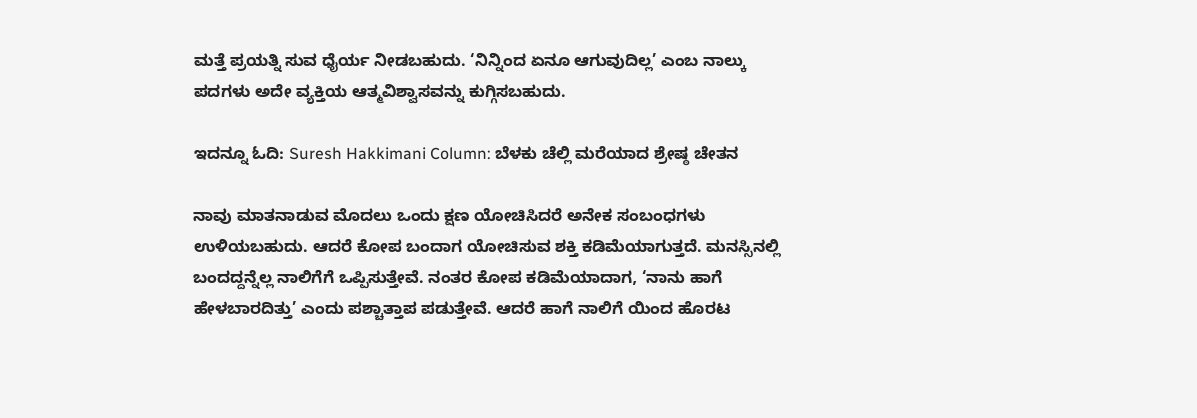ಮತ್ತೆ ಪ್ರಯತ್ನಿ ಸುವ ಧೈರ್ಯ ನೀಡಬಹುದು. ‘ನಿನ್ನಿಂದ ಏನೂ ಆಗುವುದಿಲ್ಲ’ ಎಂಬ ನಾಲ್ಕು ಪದಗಳು ಅದೇ ವ್ಯಕ್ತಿಯ ಆತ್ಮವಿಶ್ವಾಸವನ್ನು ಕುಗ್ಗಿಸಬಹುದು.

ಇದನ್ನೂ ಓದಿ: Suresh Hakkimani Column: ಬೆಳಕು ಚೆಲ್ಲಿ ಮರೆಯಾದ ಶ್ರೇಷ್ಠ ಚೇತನ

ನಾವು ಮಾತನಾಡುವ ಮೊದಲು ಒಂದು ಕ್ಷಣ ಯೋಚಿಸಿದರೆ ಅನೇಕ ಸಂಬಂಧಗಳು ಉಳಿಯಬಹುದು. ಆದರೆ ಕೋಪ ಬಂದಾಗ ಯೋಚಿಸುವ ಶಕ್ತಿ ಕಡಿಮೆಯಾಗುತ್ತದೆ. ಮನಸ್ಸಿನಲ್ಲಿ ಬಂದದ್ದನ್ನೆಲ್ಲ ನಾಲಿಗೆಗೆ ಒಪ್ಪಿಸುತ್ತೇವೆ. ನಂತರ ಕೋಪ ಕಡಿಮೆಯಾದಾಗ, ‘ನಾನು ಹಾಗೆ ಹೇಳಬಾರದಿತ್ತು’ ಎಂದು ಪಶ್ಚಾತ್ತಾಪ ಪಡುತ್ತೇವೆ. ಆದರೆ ಹಾಗೆ ನಾಲಿಗೆ ಯಿಂದ ಹೊರಟ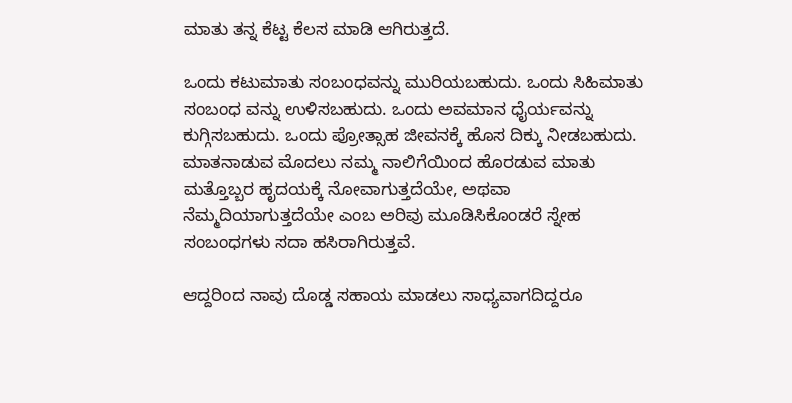ಮಾತು ತನ್ನ ಕೆಟ್ಟ ಕೆಲಸ ಮಾಡಿ ಆಗಿರುತ್ತದೆ.

ಒಂದು ಕಟುಮಾತು ಸಂಬಂಧವನ್ನು ಮುರಿಯಬಹುದು. ಒಂದು ಸಿಹಿಮಾತು ಸಂಬಂಧ ವನ್ನು ಉಳಿಸಬಹುದು. ಒಂದು ಅವಮಾನ ಧೈರ್ಯವನ್ನು ಕುಗ್ಗಿಸಬಹುದು. ಒಂದು ಪ್ರೋತ್ಸಾಹ ಜೀವನಕ್ಕೆ ಹೊಸ ದಿಕ್ಕು ನೀಡಬಹುದು. ಮಾತನಾಡುವ ಮೊದಲು ನಮ್ಮ ನಾಲಿಗೆಯಿಂದ ಹೊರಡುವ ಮಾತು ಮತ್ತೊಬ್ಬರ ಹೃದಯಕ್ಕೆ ನೋವಾಗುತ್ತದೆಯೇ, ಅಥವಾ ನೆಮ್ಮದಿಯಾಗುತ್ತದೆಯೇ ಎಂಬ ಅರಿವು ಮೂಡಿಸಿಕೊಂಡರೆ ಸ್ನೇಹ ಸಂಬಂಧಗಳು ಸದಾ ಹಸಿರಾಗಿರುತ್ತವೆ.

ಆದ್ದರಿಂದ ನಾವು ದೊಡ್ಡ ಸಹಾಯ ಮಾಡಲು ಸಾಧ್ಯವಾಗದಿದ್ದರೂ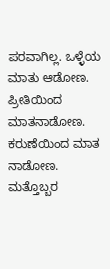ಪರವಾಗಿಲ್ಲ. ಒಳ್ಳೆಯ ಮಾತು ಆಡೋಣ. ಪ್ರೀತಿಯಿಂದ ಮಾತನಾಡೋಣ. ಕರುಣೆಯಿಂದ ಮಾತ ನಾಡೋಣ. ಮತ್ತೊಬ್ಬರ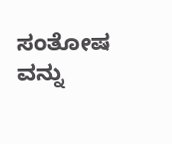ಸಂತೋಷ ವನ್ನು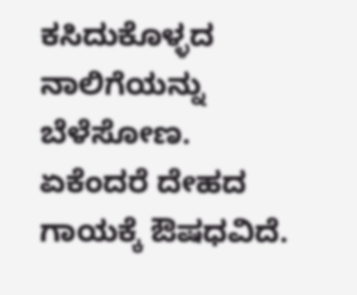ಕಸಿದುಕೊಳ್ಳದ ನಾಲಿಗೆಯನ್ನು ಬೆಳೆಸೋಣ. ಏಕೆಂದರೆ ದೇಹದ ಗಾಯಕ್ಕೆ ಔಷಧವಿದೆ.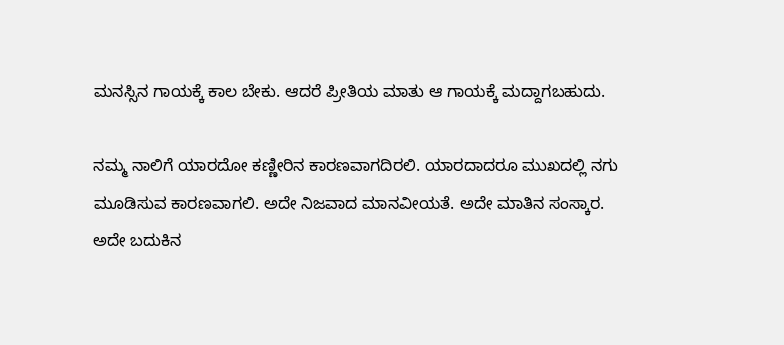ಮನಸ್ಸಿನ ಗಾಯಕ್ಕೆ ಕಾಲ ಬೇಕು. ಆದರೆ ಪ್ರೀತಿಯ ಮಾತು ಆ ಗಾಯಕ್ಕೆ ಮದ್ದಾಗಬಹುದು.

ನಮ್ಮ ನಾಲಿಗೆ ಯಾರದೋ ಕಣ್ಣೀರಿನ ಕಾರಣವಾಗದಿರಲಿ. ಯಾರದಾದರೂ ಮುಖದಲ್ಲಿ ನಗು ಮೂಡಿಸುವ ಕಾರಣವಾಗಲಿ. ಅದೇ ನಿಜವಾದ ಮಾನವೀಯತೆ. ಅದೇ ಮಾತಿನ ಸಂಸ್ಕಾರ. ಅದೇ ಬದುಕಿನ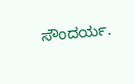ಸೌಂದರ್ಯ.